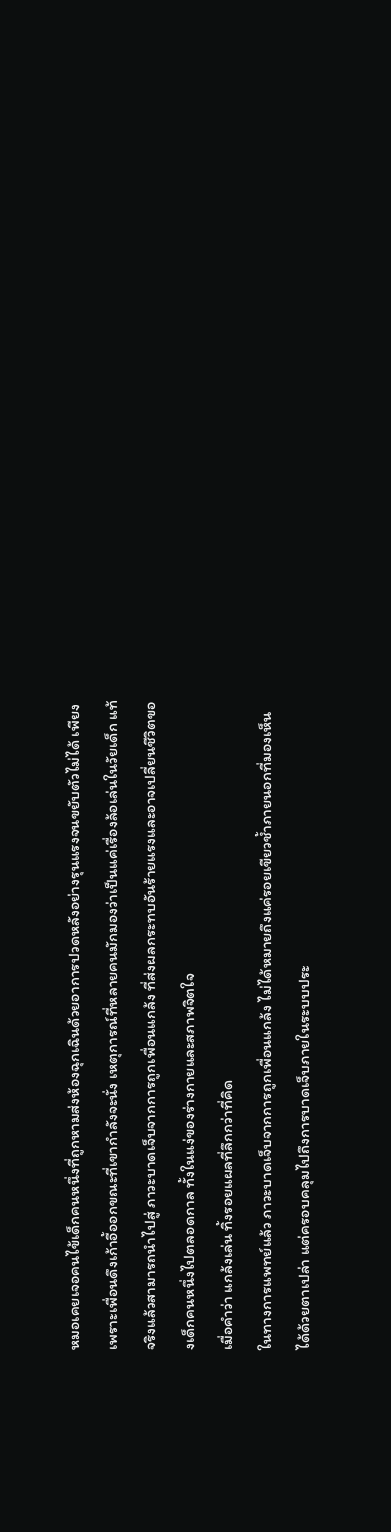หมอเคยเจอคนไข้เด็กคนหนึ่งที่ถูกหามส่งห้องฉุกเฉินด้วยอาการปวดหลังอย่างรุนแรงจนขยับตัวไม่ได้ เพียงเพราะเพื่อนดึงเก้าอี้ออกขณะที่เขากำลังจะนั่ง เหตุการณ์ที่หลายคนมักมองว่าเป็นแค่เรื่องล้อเล่นในวัยเด็ก แท้จริงแล้วสามารถนำไปสู่ ภาวะบาดเจ็บจากการถูกเพื่อนแกล้ง ที่ส่งผลกระทบอันร้ายแรงและอาจเปลี่ยนชีวิตของเด็กคนหนึ่งไปตลอดกาล ทั้งในแง่ของร่างกายและสภาพจิตใจ
เมื่อคำว่า แกล้งเล่น ทิ้งรอยแผลที่ลึกกว่าที่คิด
ในทางการแพทย์แล้ว ภาวะบาดเจ็บจากการถูกเพื่อนแกล้ง ไม่ได้หมายถึงแค่รอยเขียวช้ำภายนอกที่มองเห็นได้ด้วยตาเปล่า แต่ครอบคลุมไปถึงการบาดเจ็บภายในระบบประ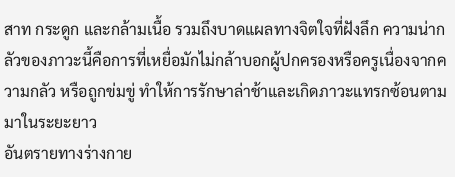สาท กระดูก และกล้ามเนื้อ รวมถึงบาดแผลทางจิตใจที่ฝังลึก ความน่ากลัวของภาวะนี้คือการที่เหยื่อมักไม่กล้าบอกผู้ปกครองหรือครูเนื่องจากความกลัว หรือถูกข่มขู่ ทำให้การรักษาล่าช้าและเกิดภาวะแทรกซ้อนตามมาในระยะยาว
อันตรายทางร่างกาย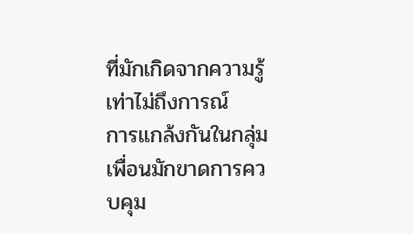ที่มักเกิดจากความรู้เท่าไม่ถึงการณ์
การแกล้งกันในกลุ่มเพื่อนมักขาดการควบคุม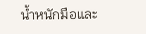น้ำหนักมือและ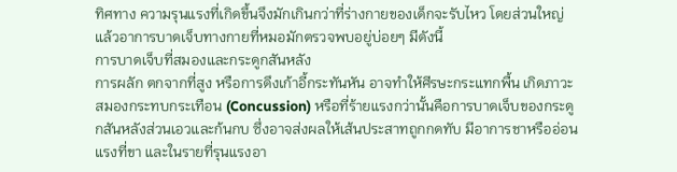ทิศทาง ความรุนแรงที่เกิดขึ้นจึงมักเกินกว่าที่ร่างกายของเด็กจะรับไหว โดยส่วนใหญ่แล้วอาการบาดเจ็บทางกายที่หมอมักตรวจพบอยู่บ่อยๆ มีดังนี้
การบาดเจ็บที่สมองและกระดูกสันหลัง
การผลัก ตกจากที่สูง หรือการดึงเก้าอี้กระทันหัน อาจทำให้ศีรษะกระแทกพื้น เกิดภาวะสมองกระทบกระเทือน (Concussion) หรือที่ร้ายแรงกว่านั้นคือการบาดเจ็บของกระดูกสันหลังส่วนเอวและก้นกบ ซึ่งอาจส่งผลให้เส้นประสาทถูกกดทับ มีอาการชาหรืออ่อนแรงที่ขา และในรายที่รุนแรงอา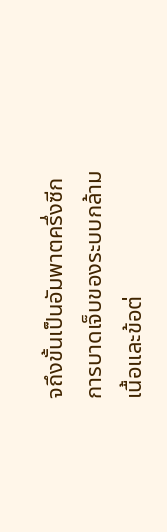จถึงขั้นเป็นอัมพาตครึ่งซีก
การบาดเจ็บของระบบกล้ามเนื้อและข้อต่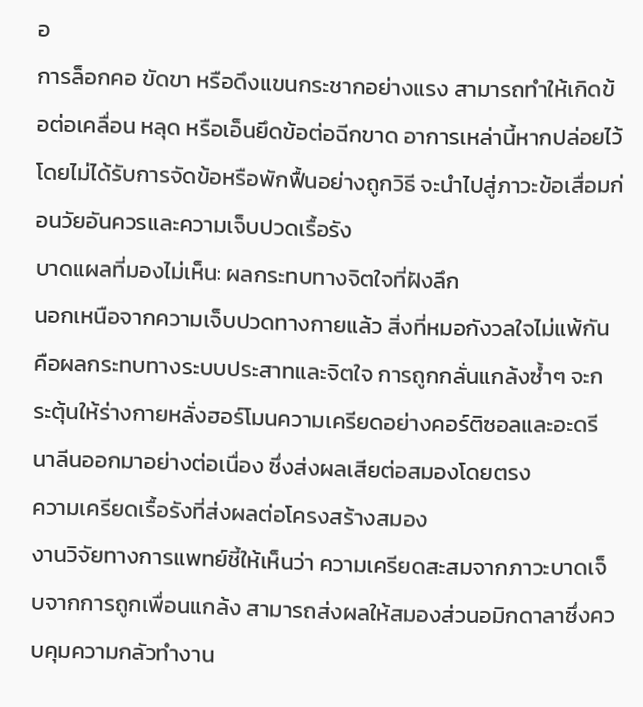อ
การล็อกคอ ขัดขา หรือดึงแขนกระชากอย่างแรง สามารถทำให้เกิดข้อต่อเคลื่อน หลุด หรือเอ็นยึดข้อต่อฉีกขาด อาการเหล่านี้หากปล่อยไว้โดยไม่ได้รับการจัดข้อหรือพักฟื้นอย่างถูกวิธี จะนำไปสู่ภาวะข้อเสื่อมก่อนวัยอันควรและความเจ็บปวดเรื้อรัง
บาดแผลที่มองไม่เห็น: ผลกระทบทางจิตใจที่ฝังลึก
นอกเหนือจากความเจ็บปวดทางกายแล้ว สิ่งที่หมอกังวลใจไม่แพ้กันคือผลกระทบทางระบบประสาทและจิตใจ การถูกกลั่นแกล้งซ้ำๆ จะกระตุ้นให้ร่างกายหลั่งฮอร์โมนความเครียดอย่างคอร์ติซอลและอะดรีนาลีนออกมาอย่างต่อเนื่อง ซึ่งส่งผลเสียต่อสมองโดยตรง
ความเครียดเรื้อรังที่ส่งผลต่อโครงสร้างสมอง
งานวิจัยทางการแพทย์ชี้ให้เห็นว่า ความเครียดสะสมจากภาวะบาดเจ็บจากการถูกเพื่อนแกล้ง สามารถส่งผลให้สมองส่วนอมิกดาลาซึ่งควบคุมความกลัวทำงาน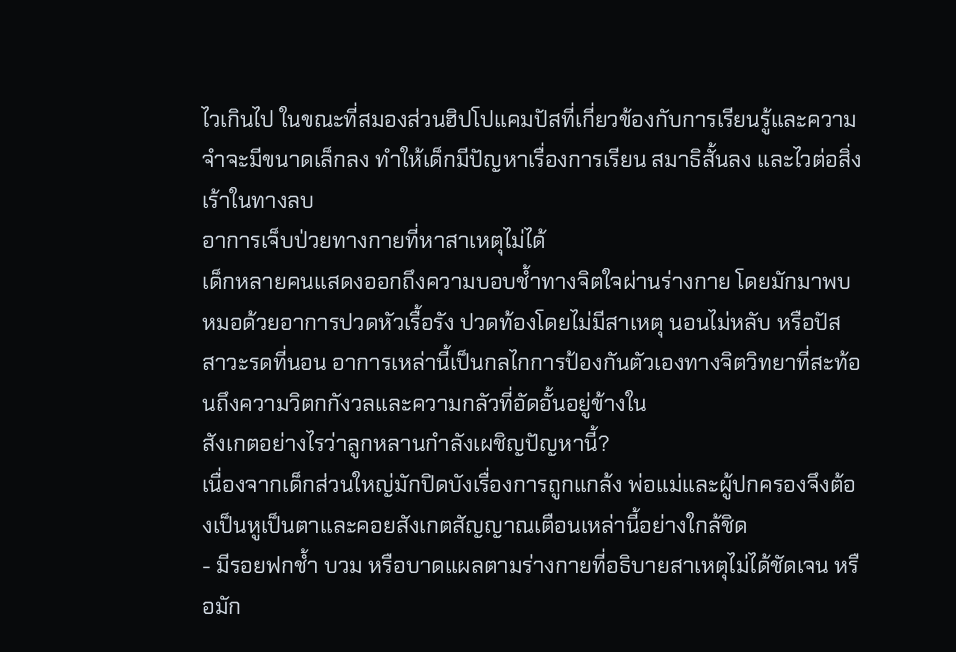ไวเกินไป ในขณะที่สมองส่วนฮิปโปแคมปัสที่เกี่ยวข้องกับการเรียนรู้และความจำจะมีขนาดเล็กลง ทำให้เด็กมีปัญหาเรื่องการเรียน สมาธิสั้นลง และไวต่อสิ่งเร้าในทางลบ
อาการเจ็บป่วยทางกายที่หาสาเหตุไม่ได้
เด็กหลายคนแสดงออกถึงความบอบช้ำทางจิตใจผ่านร่างกาย โดยมักมาพบหมอด้วยอาการปวดหัวเรื้อรัง ปวดท้องโดยไม่มีสาเหตุ นอนไม่หลับ หรือปัสสาวะรดที่นอน อาการเหล่านี้เป็นกลไกการป้องกันตัวเองทางจิตวิทยาที่สะท้อนถึงความวิตกกังวลและความกลัวที่อัดอั้นอยู่ข้างใน
สังเกตอย่างไรว่าลูกหลานกำลังเผชิญปัญหานี้?
เนื่องจากเด็กส่วนใหญ่มักปิดบังเรื่องการถูกแกล้ง พ่อแม่และผู้ปกครองจึงต้องเป็นหูเป็นตาและคอยสังเกตสัญญาณเตือนเหล่านี้อย่างใกล้ชิด
- มีรอยฟกช้ำ บวม หรือบาดแผลตามร่างกายที่อธิบายสาเหตุไม่ได้ชัดเจน หรือมัก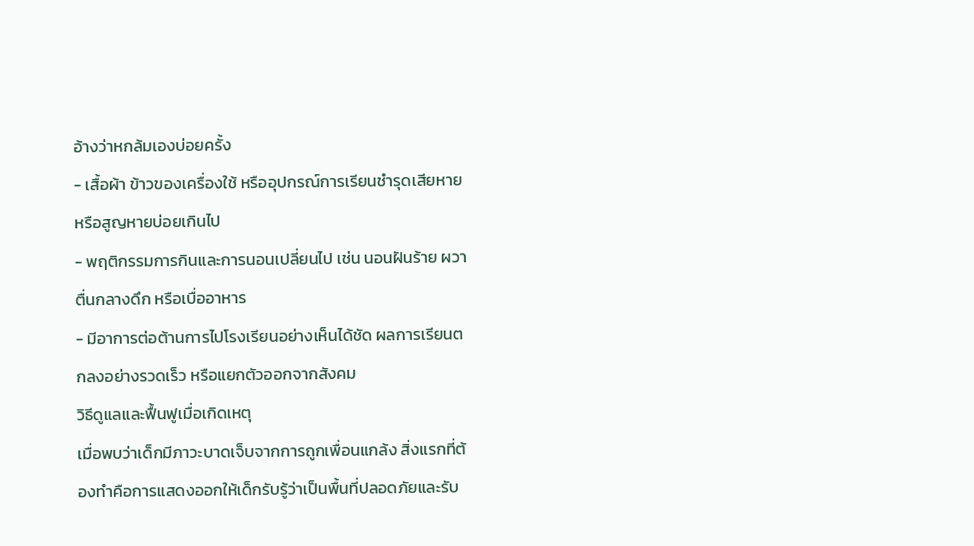อ้างว่าหกล้มเองบ่อยครั้ง
- เสื้อผ้า ข้าวของเครื่องใช้ หรืออุปกรณ์การเรียนชำรุดเสียหายหรือสูญหายบ่อยเกินไป
- พฤติกรรมการกินและการนอนเปลี่ยนไป เช่น นอนฝันร้าย ผวาตื่นกลางดึก หรือเบื่ออาหาร
- มีอาการต่อต้านการไปโรงเรียนอย่างเห็นได้ชัด ผลการเรียนตกลงอย่างรวดเร็ว หรือแยกตัวออกจากสังคม
วิธีดูแลและฟื้นฟูเมื่อเกิดเหตุ
เมื่อพบว่าเด็กมีภาวะบาดเจ็บจากการถูกเพื่อนแกล้ง สิ่งแรกที่ต้องทำคือการแสดงออกให้เด็กรับรู้ว่าเป็นพื้นที่ปลอดภัยและรับ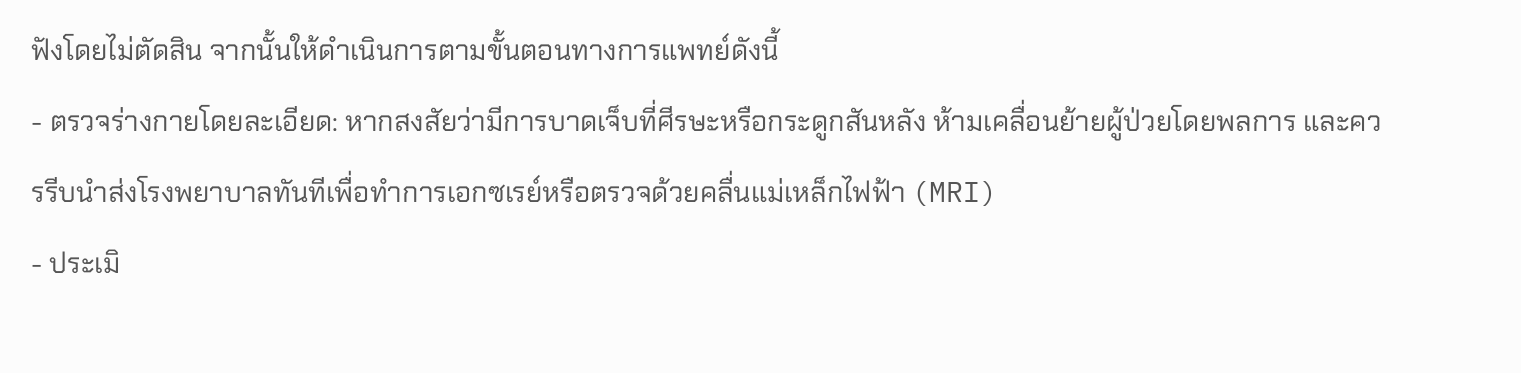ฟังโดยไม่ตัดสิน จากนั้นให้ดำเนินการตามขั้นตอนทางการแพทย์ดังนี้
- ตรวจร่างกายโดยละเอียด: หากสงสัยว่ามีการบาดเจ็บที่ศีรษะหรือกระดูกสันหลัง ห้ามเคลื่อนย้ายผู้ป่วยโดยพลการ และควรรีบนำส่งโรงพยาบาลทันทีเพื่อทำการเอกซเรย์หรือตรวจด้วยคลื่นแม่เหล็กไฟฟ้า (MRI)
- ประเมิ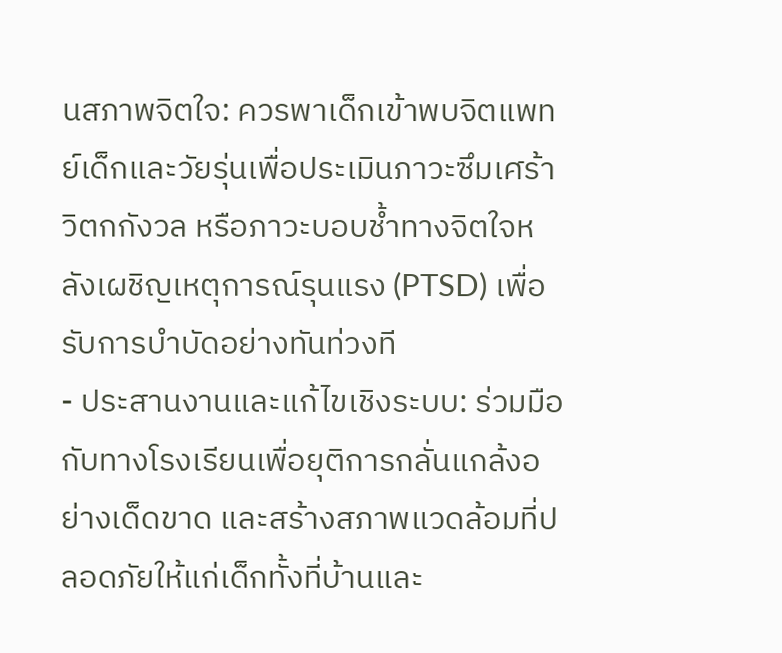นสภาพจิตใจ: ควรพาเด็กเข้าพบจิตแพทย์เด็กและวัยรุ่นเพื่อประเมินภาวะซึมเศร้า วิตกกังวล หรือภาวะบอบช้ำทางจิตใจหลังเผชิญเหตุการณ์รุนแรง (PTSD) เพื่อรับการบำบัดอย่างทันท่วงที
- ประสานงานและแก้ไขเชิงระบบ: ร่วมมือกับทางโรงเรียนเพื่อยุติการกลั่นแกล้งอย่างเด็ดขาด และสร้างสภาพแวดล้อมที่ปลอดภัยให้แก่เด็กทั้งที่บ้านและ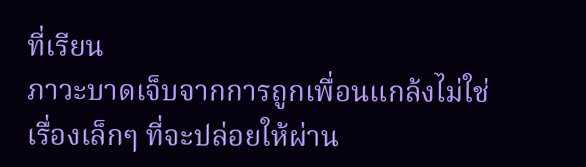ที่เรียน
ภาวะบาดเจ็บจากการถูกเพื่อนแกล้งไม่ใช่เรื่องเล็กๆ ที่จะปล่อยให้ผ่าน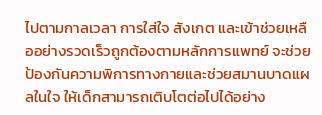ไปตามกาลเวลา การใส่ใจ สังเกต และเข้าช่วยเหลืออย่างรวดเร็วถูกต้องตามหลักการแพทย์ จะช่วยป้องกันความพิการทางกายและช่วยสมานบาดแผลในใจ ให้เด็กสามารถเติบโตต่อไปได้อย่าง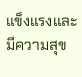แข็งแรงและมีความสุข